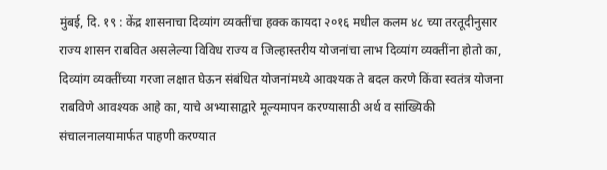मुंबई, दि. १९ : केंद्र शासनाचा दिव्यांग व्यक्तींचा हक्क कायदा २०१६ मधील कलम ४८ च्या तरतूदीनुसार राज्य शासन राबवित असलेल्या विविध राज्य व जिल्हास्तरीय योजनांचा लाभ दिव्यांग व्यक्तींना होतो का, दिव्यांग व्यक्तींच्या गरजा लक्षात घेऊन संबंधित योजनांमध्ये आवश्यक ते बदल करणे किंवा स्वतंत्र योजना राबविणे आवश्यक आहे का, याचे अभ्यासाद्वारे मूल्यमापन करण्यासाठी अर्थ व सांख्यिकी संचालनालयामार्फत पाहणी करण्यात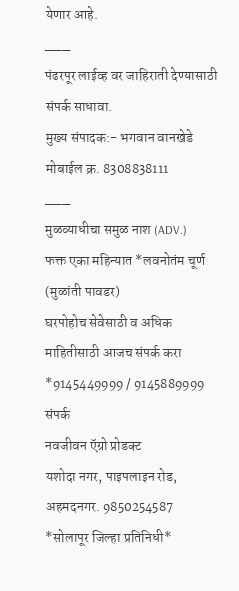येणार आहे.
___
पंढरपूर लाईव्ह वर जाहिराती देण्यासाठी संपर्क साधावा.
मुख्य संपादक:- भगवान वानखेडे
मोबाईल क्र. 8308838111
___
मुळव्याधीचा समुळ नाश (ADV.)
फक्त एका महिन्यात *लवनोतंम चूर्ण (मुळांती पावडर)
घरपोहोच सेवेसाठी व अधिक माहितीसाठी आजच संपर्क करा
*9145449999 / 9145889999
संपर्क
नवजीवन ऍग्रो प्रोडक्ट
यशोदा नगर, पाइपलाइन रोड, अहमदनगर. 9850254587
*सोलापूर जिल्हा प्रतिनिधी*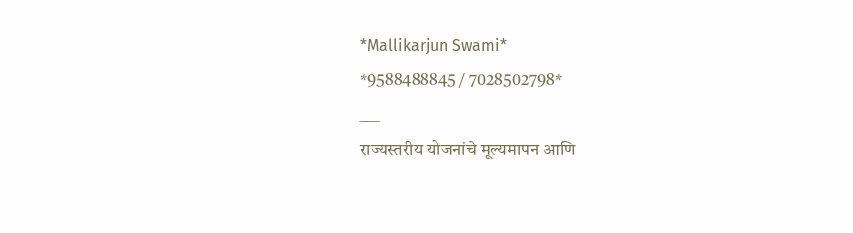*Mallikarjun Swami*
*9588488845 / 7028502798*
___
राज्यस्तरीय योजनांचे मूल्यमापन आणि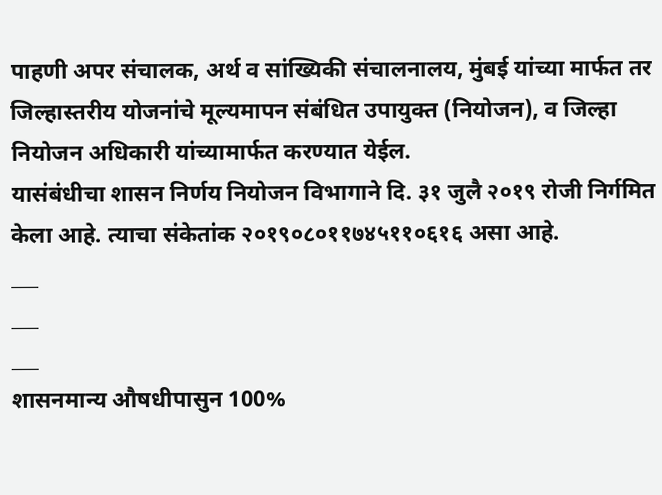पाहणी अपर संचालक, अर्थ व सांख्यिकी संचालनालय, मुंबई यांच्या मार्फत तर जिल्हास्तरीय योजनांचे मूल्यमापन संबंधित उपायुक्त (नियोजन), व जिल्हा नियोजन अधिकारी यांच्यामार्फत करण्यात येईल.
यासंबंधीचा शासन निर्णय नियोजन विभागाने दि. ३१ जुलै २०१९ रोजी निर्गमित केला आहे. त्याचा संकेतांक २०१९०८०११७४५११०६१६ असा आहे.
___
___
___
शासनमान्य औषधीपासुन 100%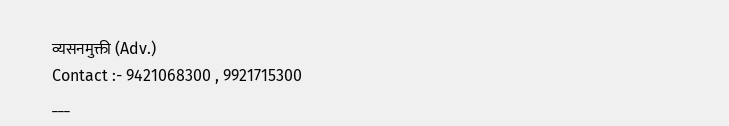व्यसनमुक्ती (Adv.)
Contact :- 9421068300 , 9921715300
___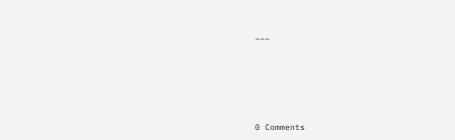___






0 Comments